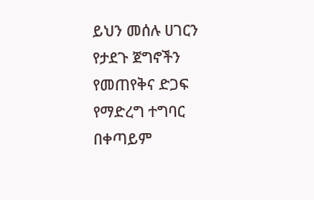ይህን መሰሉ ሀገርን የታደጉ ጀግኖችን የመጠየቅና ድጋፍ የማድረግ ተግባር በቀጣይም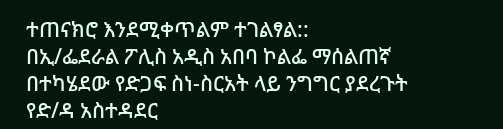ተጠናክሮ እንደሚቀጥልም ተገልፃል::
በኢ/ፌደራል ፖሊስ አዲስ አበባ ኮልፌ ማሰልጠኛ በተካሄደው የድጋፍ ስነ-ስርአት ላይ ንግግር ያደረጉት የድ/ዳ አስተዳደር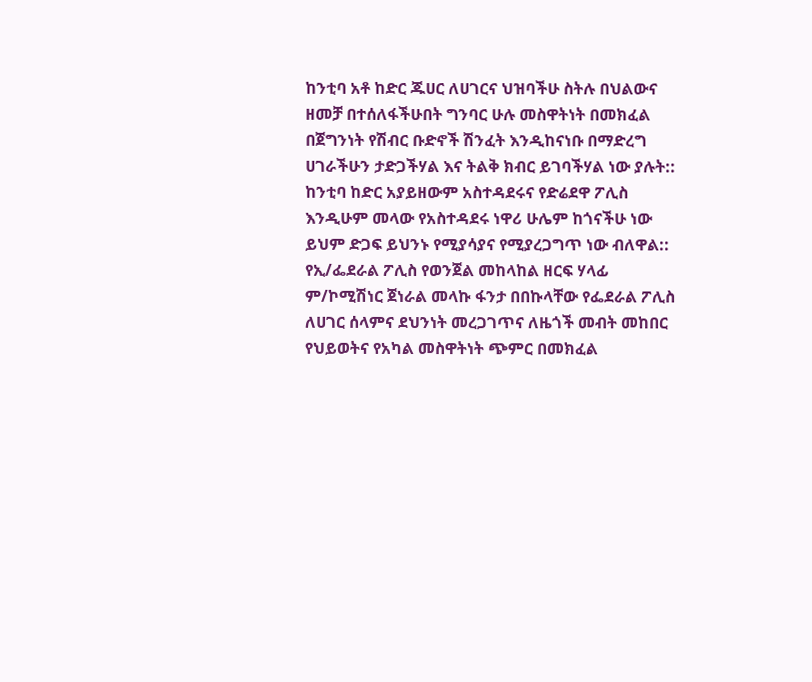ከንቲባ አቶ ከድር ጁሀር ለሀገርና ህዝባችሁ ስትሉ በህልውና ዘመቻ በተሰለፋችሁበት ግንባር ሁሉ መስዋትነት በመክፈል በጀግንነት የሽብር ቡድኖች ሽንፈት እንዲከናነቡ በማድረግ ሀገራችሁን ታድጋችሃል እና ትልቅ ክብር ይገባችሃል ነው ያሉት::
ከንቲባ ከድር አያይዘውም አስተዳደሩና የድሬደዋ ፖሊስ እንዲሁም መላው የአስተዳደሩ ነዋሪ ሁሌም ከጎናችሁ ነው ይህም ድጋፍ ይህንኑ የሚያሳያና የሚያረጋግጥ ነው ብለዋል::
የኢ/ፌደራል ፖሊስ የወንጀል መከላከል ዘርፍ ሃላፊ ም/ኮሚሽነር ጀነራል መላኩ ፋንታ በበኩላቸው የፌደራል ፖሊስ ለሀገር ሰላምና ደህንነት መረጋገጥና ለዜጎች መብት መከበር የህይወትና የአካል መስዋትነት ጭምር በመክፈል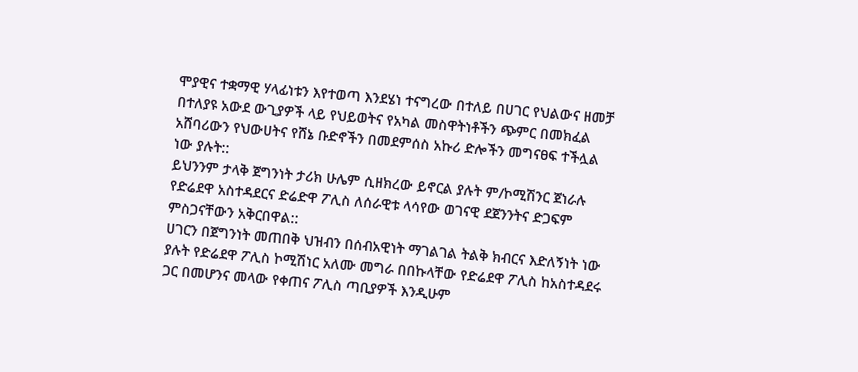ሞያዊና ተቋማዊ ሃላፊነቱን እየተወጣ እንደሄነ ተናግረው በተለይ በሀገር የህልውና ዘመቻ በተለያዩ አውደ ውጊያዎች ላይ የህይወትና የአካል መስዋትነቶችን ጭምር በመክፈል አሸባሪውን የህውሀትና የሸኔ ቡድኖችን በመደምሰስ አኩሪ ድሎችን መግናፀፍ ተችሏል ነው ያሉት::
ይህንንም ታላቅ ጀግንነት ታሪክ ሁሌም ሲዘክረው ይኖርል ያሉት ም/ኮሚሽንር ጀነራሉ የድሬደዋ አስተዳደርና ድሬድዋ ፖሊስ ለሰራዊቱ ላሳየው ወገናዊ ደጀንንትና ድጋፍም ምስጋናቸውን አቅርበዋል::
ሀገርን በጀግንነት መጠበቅ ህዝብን በሰብአዊነት ማገልገል ትልቅ ክብርና እድለኝነት ነው ያሉት የድሬደዋ ፖሊስ ኮሚሽነር አለሙ መግራ በበኩላቸው የድሬደዋ ፖሊስ ከአስተዳደሩ ጋር በመሆንና መላው የቀጠና ፖሊስ ጣቢያዎች እንዲሁም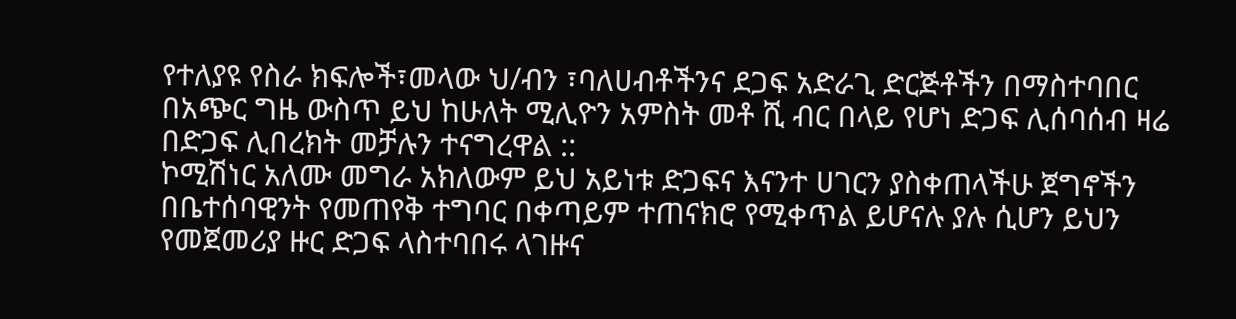የተለያዩ የስራ ክፍሎች፣መላው ህ/ብን ፣ባለሀብቶችንና ደጋፍ አድራጊ ድርጅቶችን በማስተባበር በአጭር ግዜ ውስጥ ይህ ከሁለት ሚሊዮን አምስት መቶ ሺ ብር በላይ የሆነ ድጋፍ ሊሰባሰብ ዛሬ በድጋፍ ሊበረክት መቻሉን ተናግረዋል ::
ኮሚሽነር አለሙ መግራ አክለውም ይህ አይነቱ ድጋፍና እናንተ ሀገርን ያስቀጠላችሁ ጀግኖችን በቤተሰባዊንት የመጠየቅ ተግባር በቀጣይም ተጠናክሮ የሚቀጥል ይሆናሉ ያሉ ሲሆን ይህን የመጀመሪያ ዙር ድጋፍ ላስተባበሩ ላገዙና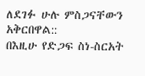ለደገፉ ሁሉ ምስጋናቸውን አቅርበዋል::
በእዚሁ የድጋፍ ስነ-ስርአት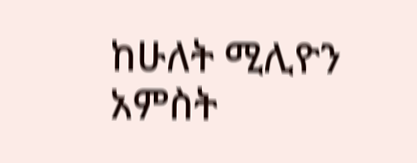ከሁለት ሚሊዮን አምስት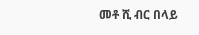መቶ ሺ ብር በላይ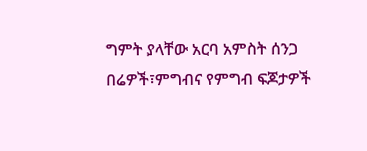ግምት ያላቸው አርባ አምስት ሰንጋ በሬዎች፣ምግብና የምግብ ፍጆታዎች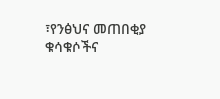፣የንፅህና መጠበቂያ ቁሳቁሶችና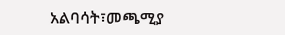አልባሳት፣መጫሚያ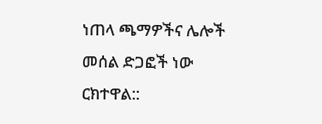ነጠላ ጫማዎችና ሌሎች መሰል ድጋፎች ነው ርክተዋል::